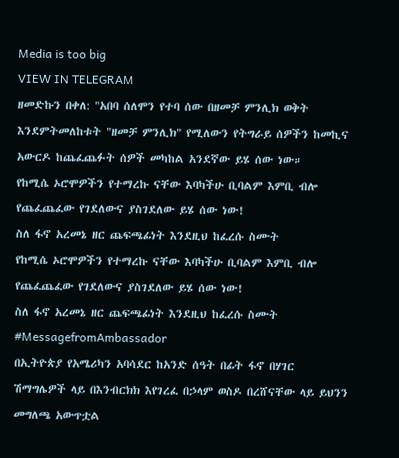Media is too big
VIEW IN TELEGRAM
ዘመድኩን በቀለ: "አበባ ሰለሞን የተባ ሰው በዘመቻ ምንሊክ ወቅት እንደምትመለከቱት "ዘመቻ ምንሊክ" የሚለውን የትግራይ ሰዎችን ከመኪና አውርዶ ከጨፈጨፉት ሰዎች መካከል አንደኛው ይሄ ሰው ነው።
የከሚሴ ኦሮሞዎችን የተማረኩ ናቸው እባካችሁ ቢባልም እምቢ ብሎ የጨፈጨፈው የገደለውና ያስገደለው ይሄ ሰው ነው!
ስለ ፋኖ አረመኔ ዘር ጨፍጫፊነት እንደዚህ ከፈረሱ ስሙት
የከሚሴ ኦሮሞዎችን የተማረኩ ናቸው እባካችሁ ቢባልም እምቢ ብሎ የጨፈጨፈው የገደለውና ያስገደለው ይሄ ሰው ነው!
ስለ ፋኖ አረመኔ ዘር ጨፍጫፊነት እንደዚህ ከፈረሱ ስሙት
#MessagefromAmbassador
በኢትዮጵያ የአሜሪካን አባሳደር ከአንድ ሰዓት በፊት ፋኖ በሃገር ሽማግሌዎች ላይ በእንብርክክ እየገረፈ በኃላም ወስዶ በረሸናቸው ላይ ይህንን መግለጫ አውጥቷል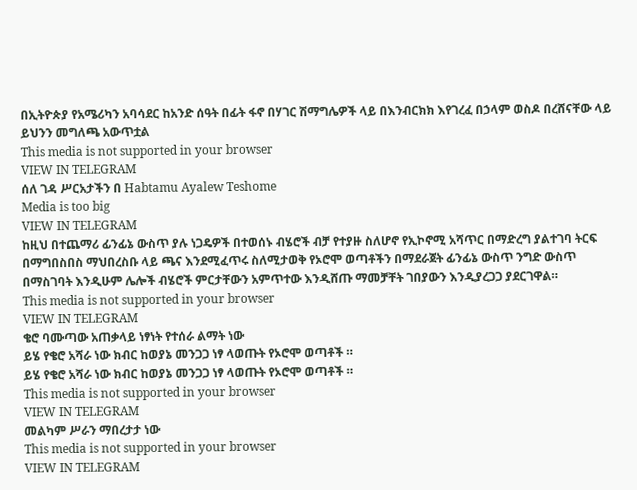በኢትዮጵያ የአሜሪካን አባሳደር ከአንድ ሰዓት በፊት ፋኖ በሃገር ሽማግሌዎች ላይ በእንብርክክ እየገረፈ በኃላም ወስዶ በረሸናቸው ላይ ይህንን መግለጫ አውጥቷል
This media is not supported in your browser
VIEW IN TELEGRAM
ሰለ ገዳ ሥርአታችን በ Habtamu Ayalew Teshome
Media is too big
VIEW IN TELEGRAM
ከዚህ በተጨማሪ ፊንፊኔ ውስጥ ያሉ ነጋዴዎች በተወሰኑ ብሄሮች ብቻ የተያዙ ስለሆኖ የኢኮኖሚ አሻጥር በማድረግ ያልተገባ ትርፍ በማግበስበስ ማህበረስቡ ላይ ጫና እንደሚፈጥሩ ስለሚታወቅ የኦሮሞ ወጣቶችን በማደራጀት ፊንፊኔ ውስጥ ንግድ ውስጥ በማስገባት እንዲሁም ሌሎች ብሄሮች ምርታቸውን አምጥተው እንዲሸጡ ማመቻቸት ገበያውን እንዲያረጋጋ ያደርገዋል።
This media is not supported in your browser
VIEW IN TELEGRAM
ቄሮ ባሙጣው አጠቃላይ ነፃነት የተሰራ ልማት ነው
ይሄ የቄሮ አሻራ ነው ክብር ከወያኔ መንጋጋ ነፃ ላወጡት የኦሮሞ ወጣቶች ።
ይሄ የቄሮ አሻራ ነው ክብር ከወያኔ መንጋጋ ነፃ ላወጡት የኦሮሞ ወጣቶች ።
This media is not supported in your browser
VIEW IN TELEGRAM
መልካም ሥራን ማበረታታ ነው
This media is not supported in your browser
VIEW IN TELEGRAM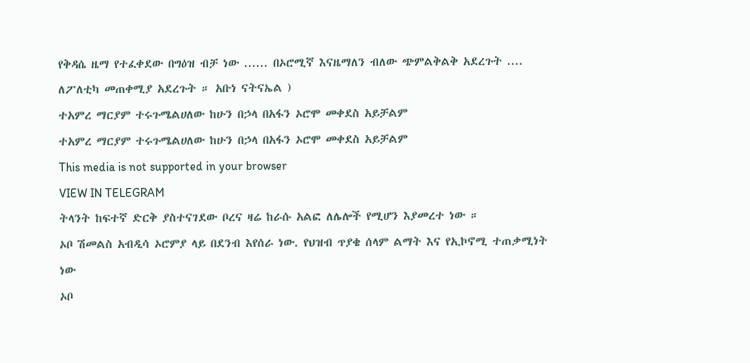የቅዳሴ ዜማ የተፈቀደው በግዕዝ ብቻ ነው ...... በኦሮሚኛ እናዜማለን ብለው ጭምልቅልቅ አደረጉት .... ለፖለቲካ መጠቀሚያ አደረጉት ። አቡነ ናትናኤል )
ተአምረ ማርያም ተሩጉሜልሀለው ከሁን በኃላ በአፋን ኦሮሞ መቀደስ አይቻልም
ተአምረ ማርያም ተሩጉሜልሀለው ከሁን በኃላ በአፋን ኦሮሞ መቀደስ አይቻልም
This media is not supported in your browser
VIEW IN TELEGRAM
ትላንት ከፍተኛ ድርቅ ያስተናገደው ቦረና ዛሬ ከራሱ አልፎ ለሌሎች የሚሆን እያመረተ ነው ።
ኦቦ ሽመልስ አብዲሳ ኦሮምያ ላይ በደንብ እየሰራ ነው. የህዝብ ጥያቄ ሰላም ልማት እና የኢኮኖሚ ተጠቃሚነት ነው
ኦቦ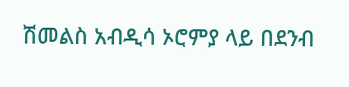ሽመልስ አብዲሳ ኦሮምያ ላይ በደንብ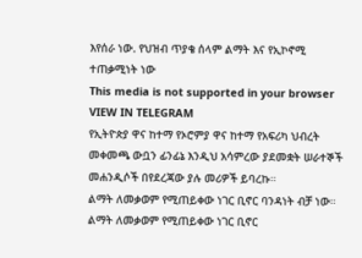እየሰራ ነው. የህዝብ ጥያቄ ሰላም ልማት እና የኢኮኖሚ ተጠቃሚነት ነው
This media is not supported in your browser
VIEW IN TELEGRAM
የኢትዮጵያ ዋና ከተማ የኦሮምያ ዋና ከተማ የአፍሪካ ህብረት መቀመጫ ውቧን ፊንፊኔ እንዲህ አሳምረው ያደመቋት ሠራተኞች መሐንዲሶች በየደረጃው ያሉ መሪዎች ይባረኩ።
ልማት ለመቃወም የሚጠይቀው ነገር ቢኖር ባንዳነት ብቻ ነው።
ልማት ለመቃወም የሚጠይቀው ነገር ቢኖር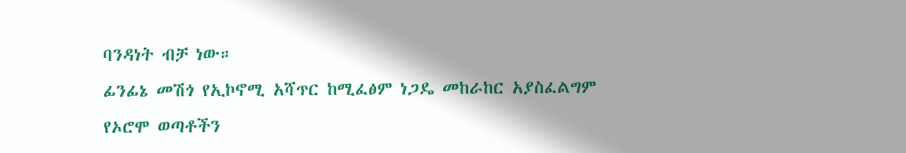ባንዳነት ብቻ ነው።
ፊንፊኔ መሽጎ የኢኮኖሚ አሻጥር ከሚፈፅም ነጋዴ መከራከር አያስፈልግም የኦሮሞ ወጣቶችን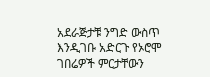አደራጅታቹ ንግድ ውስጥ እንዲገቡ አድርጉ የኦሮሞ ገበሬዎች ምርታቸውን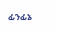ፊንፊኔ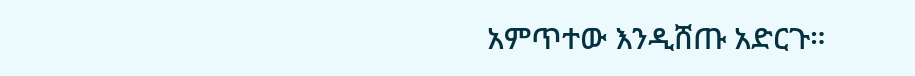አምጥተው እንዲሸጡ አድርጉ።